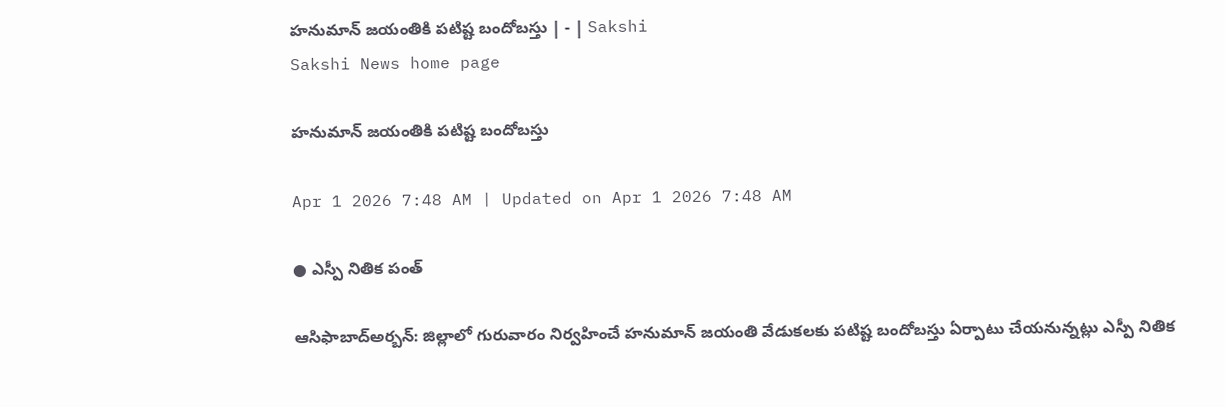హనుమాన్‌ జయంతికి పటిష్ట బందోబస్తు | - | Sakshi
Sakshi News home page

హనుమాన్‌ జయంతికి పటిష్ట బందోబస్తు

Apr 1 2026 7:48 AM | Updated on Apr 1 2026 7:48 AM

● ఎస్పీ నితిక పంత్‌

ఆసిఫాబాద్‌అర్బన్‌: జిల్లాలో గురువారం నిర్వహించే హనుమాన్‌ జయంతి వేడుకలకు పటిష్ట బందోబస్తు ఏర్పాటు చేయనున్నట్లు ఎస్పీ నితిక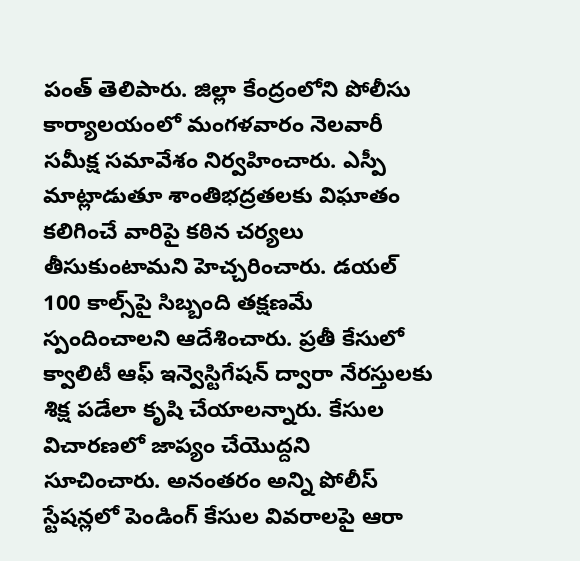పంత్‌ తెలిపారు. జిల్లా కేంద్రంలోని పోలీసు కార్యాలయంలో మంగళవారం నెలవారీ సమీక్ష సమావేశం నిర్వహించారు. ఎస్పీ మాట్లాడుతూ శాంతిభద్రతలకు విఘాతం కలిగించే వారిపై కఠిన చర్యలు తీసుకుంటామని హెచ్చరించారు. డయల్‌ 100 కాల్స్‌పై సిబ్బంది తక్షణమే స్పందించాలని ఆదేశించారు. ప్రతీ కేసులో క్వాలిటీ ఆఫ్‌ ఇన్వెస్టిగేషన్‌ ద్వారా నేరస్తులకు శిక్ష పడేలా కృషి చేయాలన్నారు. కేసుల విచారణలో జాప్యం చేయొద్దని సూచించారు. అనంతరం అన్ని పోలీస్‌ స్టేషన్లలో పెండింగ్‌ కేసుల వివరాలపై ఆరా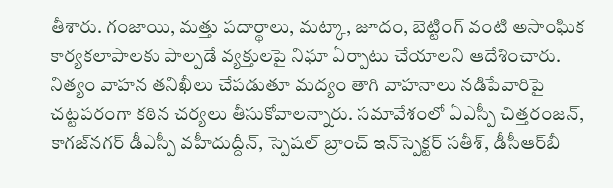తీశారు. గంజాయి, మత్తు పదార్థాలు, మట్కా, జూదం, బెట్టింగ్‌ వంటి అసాంఘిక కార్యకలాపాలకు పాల్పడే వ్యక్తులపై నిఘా ఏర్పాటు చేయాలని ఆదేశించారు. నిత్యం వాహన తనిఖీలు చేపడుతూ మద్యం తాగి వాహనాలు నడిపేవారిపై చట్టపరంగా కఠిన చర్యలు తీసుకోవాలన్నారు. సమావేశంలో ఏఎస్పీ చిత్తరంజన్‌, కాగజ్‌నగర్‌ డీఎస్పీ వహీదుద్దీన్‌, స్పెషల్‌ బ్రాంచ్‌ ఇన్‌స్పెక్టర్‌ సతీశ్‌, డీసీఆర్‌బీ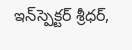ఇన్‌స్పెక్టర్‌ శ్రీధర్‌,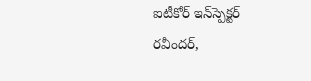ఐటీకోర్‌ ఇన్‌స్పెక్టర్‌ రవీందర్‌,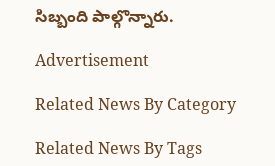సిబ్బంది పాల్గొన్నారు.

Advertisement

Related News By Category

Related News By Tags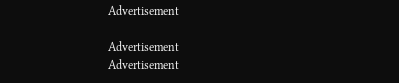Advertisement

Advertisement
Advertisement